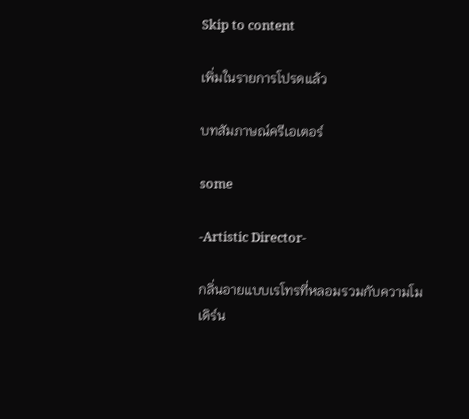Skip to content

เพิ่มในรายการโปรดแล้ว

บทสัมภาษณ์ครีเอเตอร์

some

-Artistic Director-

กลิ่นอายแบบเรโทรที่หลอมรวมกับความโมเดิร์น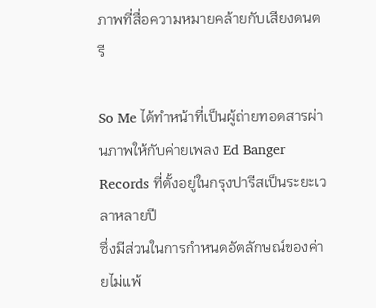ภาพที่สื่อความหมายคล้ายกับเสียงดนตรี

So Me ได้ทำหน้าที่เป็นผู้ถ่ายทอดสารผ่านภาพให้กับค่ายเพลง Ed Banger Records ที่ตั้งอยู่ในกรุงปารีสเป็นระยะเวลาหลายปี
ซึ่งมีส่วนในการกำหนดอัตลักษณ์ของค่ายไม่แพ้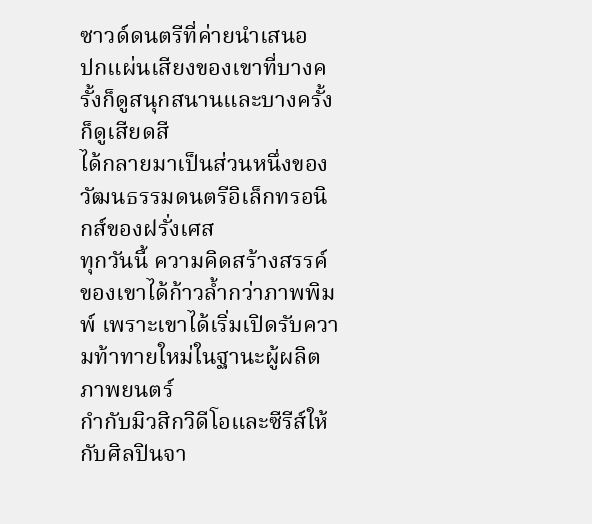ซาวด์ดนตรีที่ค่ายนำเสนอ
ปกแผ่นเสียงของเขาที่บางครั้งก็ดูสนุกสนานและบางครั้งก็ดูเสียดสี
ได้กลายมาเป็นส่วนหนึ่งของวัฒนธรรมดนตรีอิเล็กทรอนิกส์ของฝรั่งเศส
ทุกวันนี้ ความคิดสร้างสรรค์ของเขาได้ก้าวล้ำกว่าภาพพิมพ์ เพราะเขาได้เริ่มเปิดรับความท้าทายใหม่ในฐานะผู้ผลิตภาพยนตร์
กำกับมิวสิกวิดีโอและซีรีส์ให้กับศิลปินจา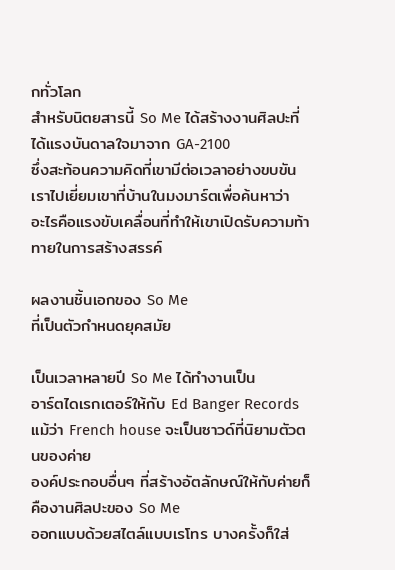กทั่วโลก
สำหรับนิตยสารนี้ So Me ได้สร้างงานศิลปะที่ได้แรงบันดาลใจมาจาก GA-2100
ซึ่งสะท้อนความคิดที่เขามีต่อเวลาอย่างขบขัน
เราไปเยี่ยมเขาที่บ้านในมงมาร์ตเพื่อค้นหาว่า
อะไรคือแรงขับเคลื่อนที่ทำให้เขาเปิดรับความท้าทายในการสร้างสรรค์

ผลงานชิ้นเอกของ So Me
ที่เป็นตัวกำหนดยุคสมัย

เป็นเวลาหลายปี So Me ได้ทำงานเป็น
อาร์ตไดเรกเตอร์ให้กับ Ed Banger Records
แม้ว่า French house จะเป็นซาวด์ที่นิยามตัวตนของค่าย
องค์ประกอบอื่นๆ ที่สร้างอัตลักษณ์ให้กับค่ายก็คืองานศิลปะของ So Me
ออกแบบด้วยสไตล์แบบเรโทร บางครั้งก็ใส่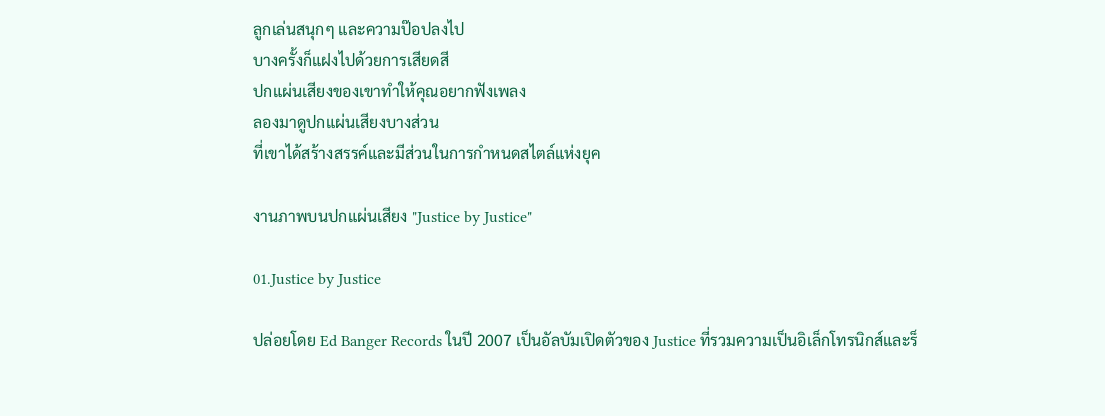ลูกเล่นสนุกๆ และความป๊อปลงไป
บางครั้งก็แฝงไปด้วยการเสียดสี
ปกแผ่นเสียงของเขาทำให้คุณอยากฟังเพลง
ลองมาดูปกแผ่นเสียงบางส่วน
ที่เขาได้สร้างสรรค์และมีส่วนในการกำหนดสไตล์แห่งยุค

งานภาพบนปกแผ่นเสียง "Justice by Justice"

01.Justice by Justice

ปล่อยโดย Ed Banger Records ในปี 2007 เป็นอัลบัมเปิดตัวของ Justice ที่รวมความเป็นอิเล็กโทรนิกส์และร็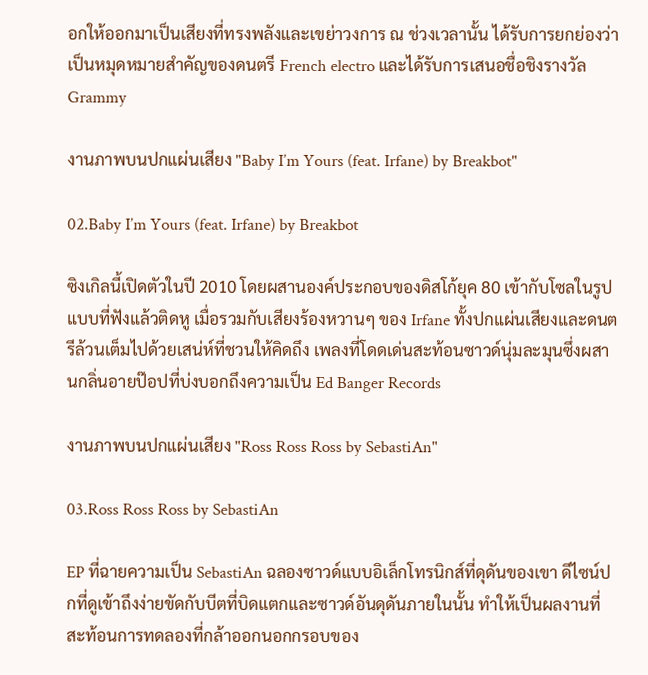อกให้ออกมาเป็นเสียงที่ทรงพลังและเขย่าวงการ ณ ช่วงเวลานั้น ได้รับการยกย่องว่าเป็นหมุดหมายสำคัญของดนตรี French electro และได้รับการเสนอชื่อชิงรางวัล Grammy

งานภาพบนปกแผ่นเสียง "Baby I’m Yours (feat. Irfane) by Breakbot"

02.Baby I’m Yours (feat. Irfane) by Breakbot

ซิงเกิลนี้เปิดตัวในปี 2010 โดยผสานองค์ประกอบของดิสโก้ยุค 80 เข้ากับโซลในรูปแบบที่ฟังแล้วติดหู เมื่อรวมกับเสียงร้องหวานๆ ของ Irfane ทั้งปกแผ่นเสียงและดนตรีล้วนเต็มไปด้วยเสน่ห์ที่ชวนให้คิดถึง เพลงที่โดดเด่นสะท้อนซาวด์นุ่มละมุนซึ่งผสานกลิ่นอายป๊อปที่บ่งบอกถึงความเป็น Ed Banger Records

งานภาพบนปกแผ่นเสียง "Ross Ross Ross by SebastiAn"

03.Ross Ross Ross by SebastiAn

EP ที่ฉายความเป็น SebastiAn ฉลองซาวด์แบบอิเล็กโทรนิกส์ที่ดุดันของเขา ดีไซน์ปกที่ดูเข้าถึงง่ายขัดกับบีตที่บิดแตกและซาวด์อันดุดันภายในนั้น ทำให้เป็นผลงานที่สะท้อนการทดลองที่กล้าออกนอกกรอบของ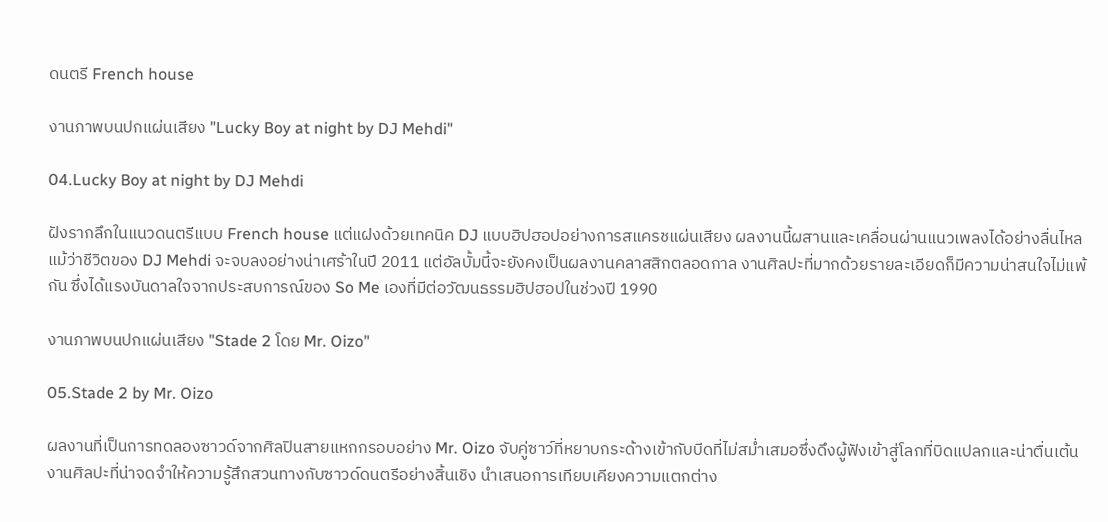ดนตรี French house

งานภาพบนปกแผ่นเสียง "Lucky Boy at night by DJ Mehdi"

04.Lucky Boy at night by DJ Mehdi

ฝังรากลึกในแนวดนตรีแบบ French house แต่แฝงด้วยเทคนิค DJ แบบฮิปฮอปอย่างการสแครชแผ่นเสียง ผลงานนี้ผสานและเคลื่อนผ่านแนวเพลงได้อย่างลื่นไหล แม้ว่าชีวิตของ DJ Mehdi จะจบลงอย่างน่าเศร้าในปี 2011 แต่อัลบั้มนี้จะยังคงเป็นผลงานคลาสสิกตลอดกาล งานศิลปะที่มากด้วยรายละเอียดก็มีความน่าสนใจไม่แพ้กัน ซึ่งได้แรงบันดาลใจจากประสบการณ์ของ So Me เองที่มีต่อวัฒนธรรมฮิปฮอปในช่วงปี 1990

งานภาพบนปกแผ่นเสียง "Stade 2 โดย Mr. Oizo"

05.Stade 2 by Mr. Oizo

ผลงานที่เป็นการทดลองซาวด์จากศิลปินสายแหกกรอบอย่าง Mr. Oizo จับคู่ซาว์ที่หยาบกระด้างเข้ากับบีดที่ไม่สม่ำเสมอซึ่งดึงผู้ฟังเข้าสู่โลกที่บิดแปลกและน่าตื่นเต้น งานศิลปะที่น่าจดจำให้ความรู้สึกสวนทางกับซาวด์ดนตรีอย่างสิ้นเชิง นำเสนอการเทียบเคียงความแตกต่าง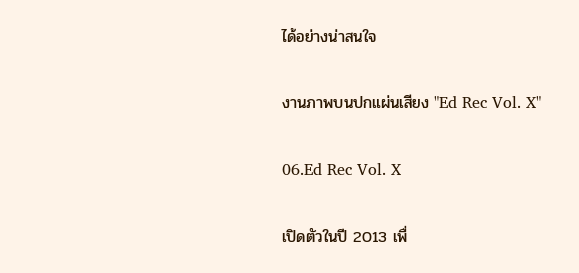ได้อย่างน่าสนใจ

งานภาพบนปกแผ่นเสียง "Ed Rec Vol. X"

06.Ed Rec Vol. X

เปิดตัวในปี 2013 เพื่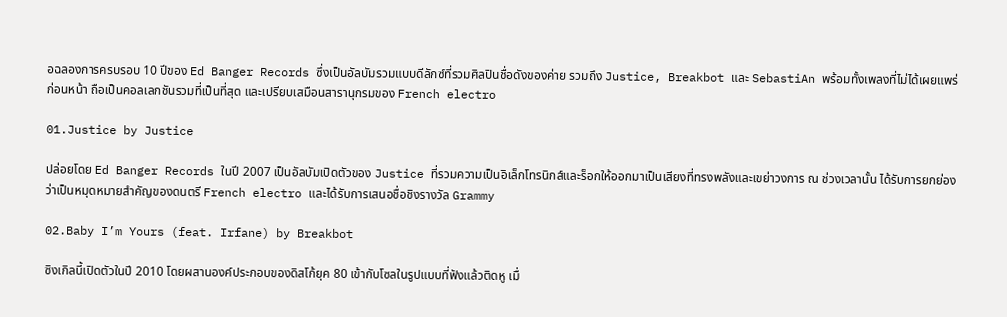อฉลองการครบรอบ 10 ปีของ Ed Banger Records ซึ่งเป็นอัลบัมรวมแบบดีลักซ์ที่รวมศิลปินชื่อดังของค่าย รวมถึง Justice, Breakbot และ SebastiAn พร้อมทั้งเพลงที่ไม่ได้เผยแพร่ก่อนหน้า ถือเป็นคอลเลกชันรวมที่เป็นที่สุด และเปรียบเสมือนสารานุกรมของ French electro

01.Justice by Justice

ปล่อยโดย Ed Banger Records ในปี 2007 เป็นอัลบัมเปิดตัวของ Justice ที่รวมความเป็นอิเล็กโทรนิกส์และร็อกให้ออกมาเป็นเสียงที่ทรงพลังและเขย่าวงการ ณ ช่วงเวลานั้น ได้รับการยกย่องว่าเป็นหมุดหมายสำคัญของดนตรี French electro และได้รับการเสนอชื่อชิงรางวัล Grammy

02.Baby I’m Yours (feat. Irfane) by Breakbot

ซิงเกิลนี้เปิดตัวในปี 2010 โดยผสานองค์ประกอบของดิสโก้ยุค 80 เข้ากับโซลในรูปแบบที่ฟังแล้วติดหู เมื่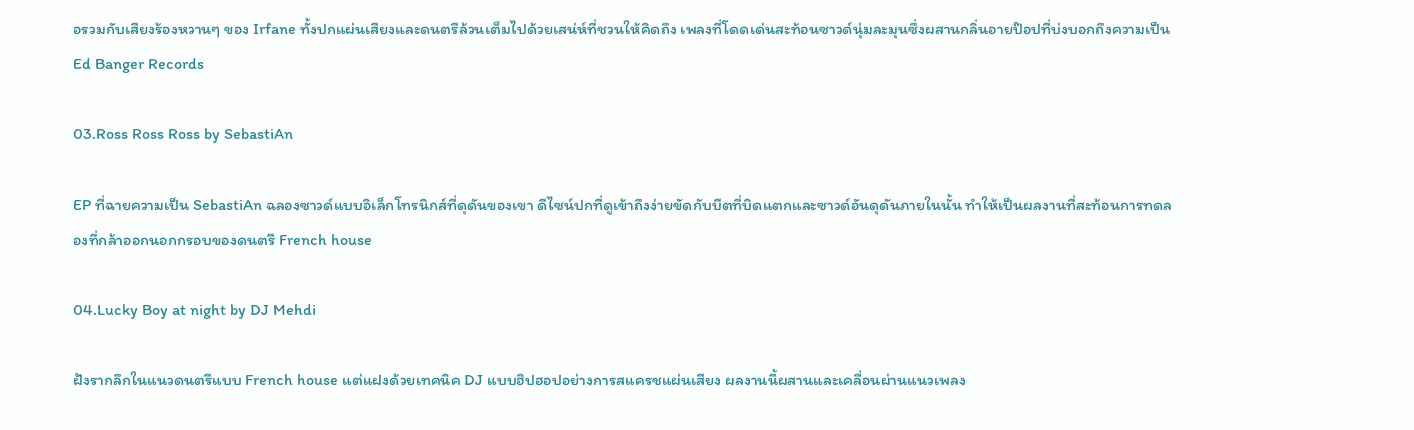อรวมกับเสียงร้องหวานๆ ของ Irfane ทั้งปกแผ่นเสียงและดนตรีล้วนเต็มไปด้วยเสน่ห์ที่ชวนให้คิดถึง เพลงที่โดดเด่นสะท้อนซาวด์นุ่มละมุนซึ่งผสานกลิ่นอายป๊อปที่บ่งบอกถึงความเป็น Ed Banger Records

03.Ross Ross Ross by SebastiAn

EP ที่ฉายความเป็น SebastiAn ฉลองซาวด์แบบอิเล็กโทรนิกส์ที่ดุดันของเขา ดีไซน์ปกที่ดูเข้าถึงง่ายขัดกับบีตที่บิดแตกและซาวด์อันดุดันภายในนั้น ทำให้เป็นผลงานที่สะท้อนการทดลองที่กล้าออกนอกกรอบของดนตรี French house

04.Lucky Boy at night by DJ Mehdi

ฝังรากลึกในแนวดนตรีแบบ French house แต่แฝงด้วยเทคนิค DJ แบบฮิปฮอปอย่างการสแครชแผ่นเสียง ผลงานนี้ผสานและเคลื่อนผ่านแนวเพลง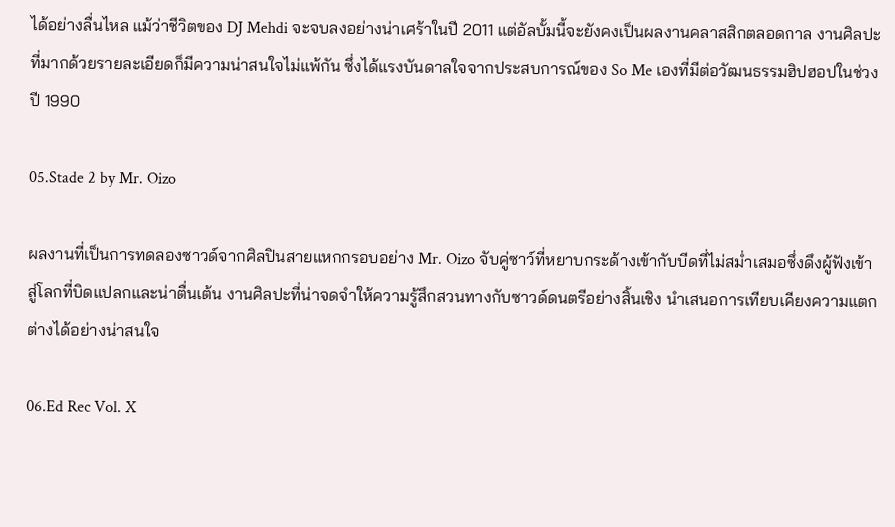ได้อย่างลื่นไหล แม้ว่าชีวิตของ DJ Mehdi จะจบลงอย่างน่าเศร้าในปี 2011 แต่อัลบั้มนี้จะยังคงเป็นผลงานคลาสสิกตลอดกาล งานศิลปะที่มากด้วยรายละเอียดก็มีความน่าสนใจไม่แพ้กัน ซึ่งได้แรงบันดาลใจจากประสบการณ์ของ So Me เองที่มีต่อวัฒนธรรมฮิปฮอปในช่วงปี 1990

05.Stade 2 by Mr. Oizo

ผลงานที่เป็นการทดลองซาวด์จากศิลปินสายแหกกรอบอย่าง Mr. Oizo จับคู่ซาว์ที่หยาบกระด้างเข้ากับบีดที่ไม่สม่ำเสมอซึ่งดึงผู้ฟังเข้าสู่โลกที่บิดแปลกและน่าตื่นเต้น งานศิลปะที่น่าจดจำให้ความรู้สึกสวนทางกับซาวด์ดนตรีอย่างสิ้นเชิง นำเสนอการเทียบเคียงความแตกต่างได้อย่างน่าสนใจ

06.Ed Rec Vol. X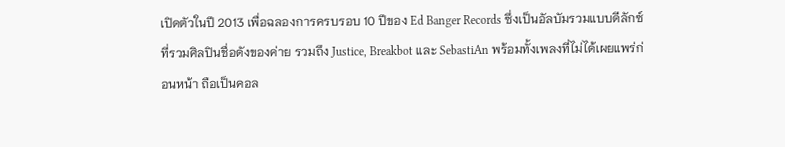เปิดตัวในปี 2013 เพื่อฉลองการครบรอบ 10 ปีของ Ed Banger Records ซึ่งเป็นอัลบัมรวมแบบดีลักซ์ที่รวมศิลปินชื่อดังของค่าย รวมถึง Justice, Breakbot และ SebastiAn พร้อมทั้งเพลงที่ไม่ได้เผยแพร่ก่อนหน้า ถือเป็นคอล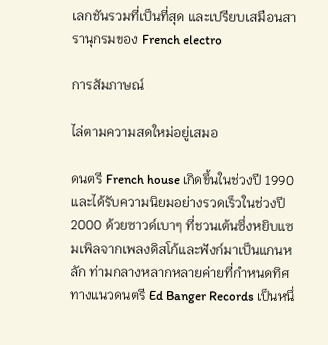เลกชันรวมที่เป็นที่สุด และเปรียบเสมือนสารานุกรมของ French electro

การสัมภาษณ์

ไล่ตามความสดใหม่อยู่เสมอ

ดนตรี French house เกิดขึ้นในช่วงปี 1990 และได้รับความนิยมอย่างรวดเร็วในช่วงปี 2000 ด้วยซาวด์เบาๆ ที่ชวนเต้นซึ่งหยิบแซมเพิลจากเพลงดิสโก้และฟังก์มาเป็นแกนหลัก ท่ามกลางหลากหลายค่ายที่กำหนดทิศทางแนวดนตรี Ed Banger Records เป็นหนึ่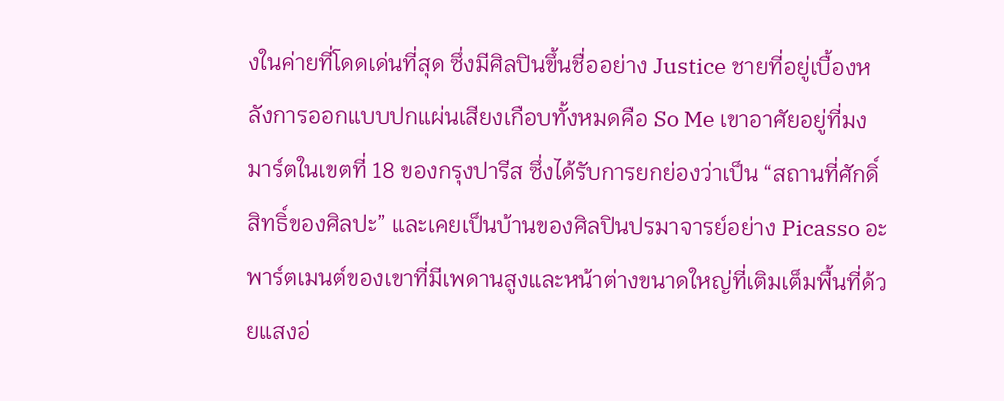งในค่ายที่โดดเด่นที่สุด ซึ่งมีศิลปินขึ้นชื่ออย่าง Justice ชายที่อยู่เบื้องหลังการออกแบบปกแผ่นเสียงเกือบทั้งหมดคือ So Me เขาอาศัยอยู่ที่มงมาร์ตในเขตที่ 18 ของกรุงปารีส ซึ่งได้รับการยกย่องว่าเป็น “สถานที่ศักดิ์สิทธิ์ของศิลปะ” และเคยเป็นบ้านของศิลปินปรมาจารย์อย่าง Picasso อะพาร์ตเมนต์ของเขาที่มีเพดานสูงและหน้าต่างขนาดใหญ่ที่เติมเต็มพื้นที่ด้วยแสงอ่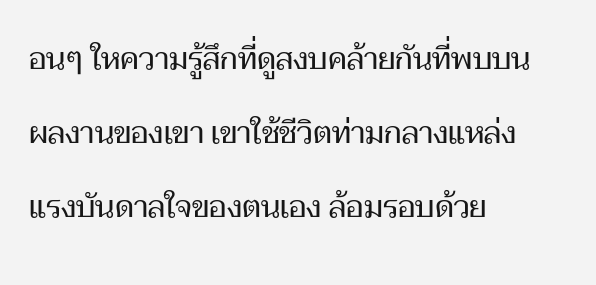อนๆ ใหความรู้สึกที่ดูสงบคล้ายกันที่พบบนผลงานของเขา เขาใช้ชีวิตท่ามกลางแหล่งแรงบันดาลใจของตนเอง ล้อมรอบด้วย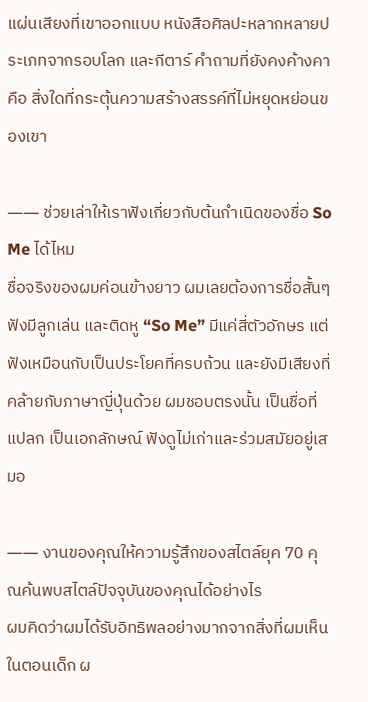แผ่นเสียงที่เขาออกแบบ หนังสือศิลปะหลากหลายประเภทจากรอบโลก และกีตาร์ คำถามที่ยังคงค้างคาคือ สิ่งใดที่กระตุ้นความสร้างสรรค์ที่ไม่หยุดหย่อนของเขา

―― ช่วยเล่าให้เราฟังเกี่ยวกับต้นกำเนิดของชื่อ So Me ได้ไหม
ชื่อจริงของผมค่อนข้างยาว ผมเลยต้องการชื่อสั้นๆ ฟังมีลูกเล่น และติดหู “So Me” มีแค่สี่ตัวอักษร แต่ฟังเหมือนกับเป็นประโยคที่ครบถ้วน และยังมีเสียงที่คล้ายกับภาษาญี่ปุ่นด้วย ผมชอบตรงนั้น เป็นชื่อที่แปลก เป็นเอกลักษณ์ ฟังดูไม่เก่าและร่วมสมัยอยู่เสมอ

―― งานของคุณให้ความรู้สึกของสไตล์ยุค 70 คุณค้นพบสไตล์ปัจจุบันของคุณได้อย่างไร
ผมคิดว่าผมได้รับอิทธิพลอย่างมากจากสิ่งที่ผมเห็นในตอนเด็ก ผ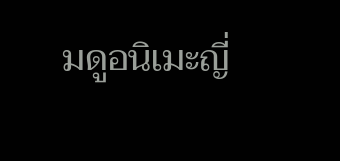มดูอนิเมะญี่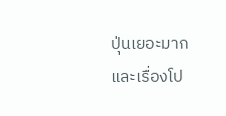ปุ่นเยอะมาก และเรื่องโป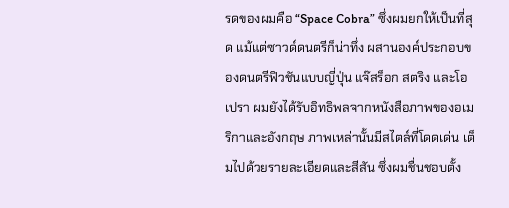รดของผมคือ “Space Cobra” ซึ่งผมยกให้เป็นที่สุด แม้แต่ซาวด์ดนตรีก็น่าทึ่ง ผสานองค์ประกอบของดนตรีฟิวชันแบบญี่ปุ่น แจ๊สร็อก สตริง และโอเปรา ผมยังได้รับอิทธิพลจากหนังสือภาพของอเมริกาและอังกฤษ ภาพเหล่านั้นมีสไตล์ที่โดดเด่น เต็มไปด้วยรายละเอียดและสีสัน ซึ่งผมชื่นชอบตั้ง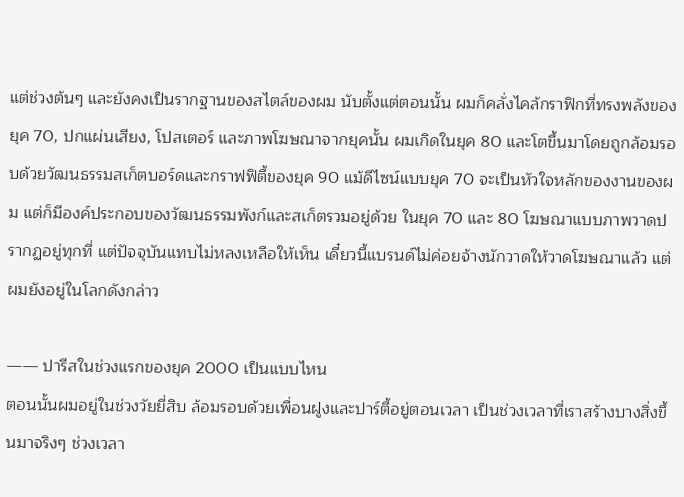แต่ช่วงต้นๆ และยังคงเป็นรากฐานของสไตล์ของผม นับตั้งแต่ตอนนั้น ผมก็คลั่งไคล้กราฟิกที่ทรงพลังของยุค 70, ปกแผ่นเสียง, โปสเตอร์ และภาพโฆษณาจากยุคนั้น ผมเกิดในยุค 80 และโตขึ้นมาโดยถูกล้อมรอบด้วยวัฒนธรรมสเก็ตบอร์ดและกราฟฟิตี้ของยุค 90 แม้ดีไซน์แบบยุค 70 จะเป็นหัวใจหลักของงานของผม แต่ก็มีองค์ประกอบของวัฒนธรรมพังก์และสเก็ตรวมอยู่ด้วย ในยุค 70 และ 80 โฆษณาแบบภาพวาดปรากฏอยู่ทุกที่ แต่ปัจจุบันแทบไม่หลงเหลือให้เห็น เดี๋ยวนี้แบรนด์ไม่ค่อยจ้างนักวาดให้วาดโฆษณาแล้ว แต่ผมยังอยู่ในโลกดังกล่าว

―― ปารีสในช่วงแรกของยุค 2000 เป็นแบบไหน
ตอนนั้นผมอยู่ในช่วงวัยยี่สิบ ล้อมรอบด้วยเพื่อนฝูงและปาร์ตี้อยู่ตอนเวลา เป็นช่วงเวลาที่เราสร้างบางสิ่งขึ้นมาจริงๆ ช่วงเวลา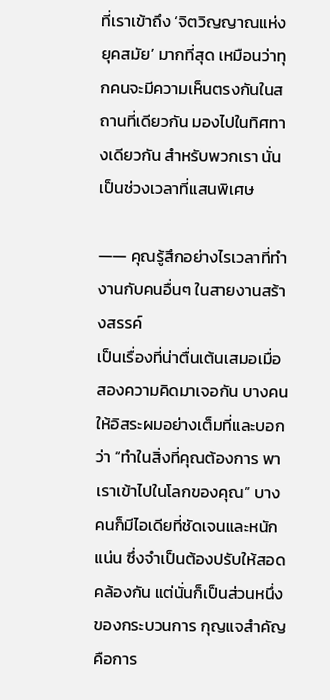ที่เราเข้าถึง ‘จิตวิญญาณแห่งยุคสมัย’ มากที่สุด เหมือนว่าทุกคนจะมีความเห็นตรงกันในสถานที่เดียวกัน มองไปในทิศทางเดียวกัน สำหรับพวกเรา นั่นเป็นช่วงเวลาที่แสนพิเศษ

―― คุณรู้สึกอย่างไรเวลาที่ทำงานกับคนอื่นๆ ในสายงานสร้างสรรค์
เป็นเรื่องที่น่าตื่นเต้นเสมอเมื่อสองความคิดมาเจอกัน บางคนให้อิสระผมอย่างเต็มที่และบอกว่า “ทำในสิ่งที่คุณต้องการ พาเราเข้าไปในโลกของคุณ” บางคนก็มีไอเดียที่ชัดเจนและหนักแน่น ซึ่งจำเป็นต้องปรับให้สอดคล้องกัน แต่นั่นก็เป็นส่วนหนึ่งของกระบวนการ กุญแจสำคัญคือการ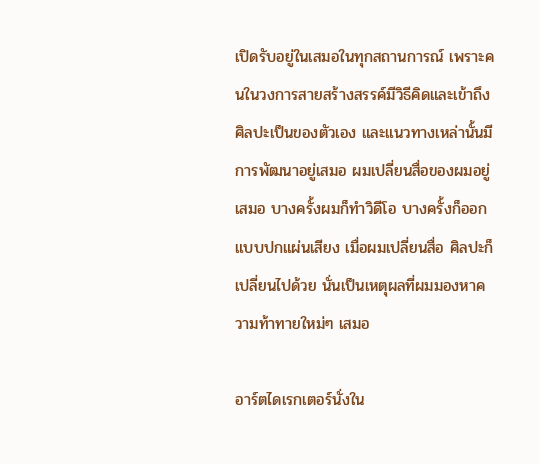เปิดรับอยู่ในเสมอในทุกสถานการณ์ เพราะคนในวงการสายสร้างสรรค์มีวิธีคิดและเข้าถึงศิลปะเป็นของตัวเอง และแนวทางเหล่านั้นมีการพัฒนาอยู่เสมอ ผมเปลี่ยนสื่อของผมอยู่เสมอ บางครั้งผมก็ทำวิดีโอ บางครั้งก็ออกแบบปกแผ่นเสียง เมื่อผมเปลี่ยนสื่อ ศิลปะก็เปลี่ยนไปด้วย นั่นเป็นเหตุผลที่ผมมองหาความท้าทายใหม่ๆ เสมอ

อาร์ตไดเรกเตอร์นั่งใน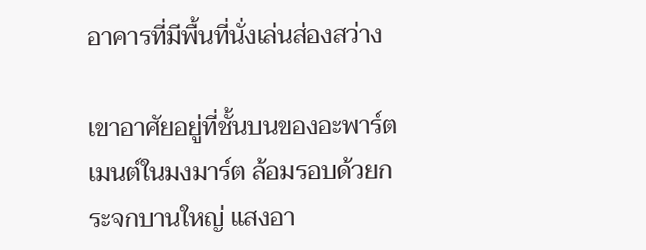อาคารที่มีพื้นที่นั่งเล่นส่องสว่าง

เขาอาศัยอยู่ที่ชั้นบนของอะพาร์ตเมนต์ในมงมาร์ต ล้อมรอบด้วยกระจกบานใหญ่ แสงอา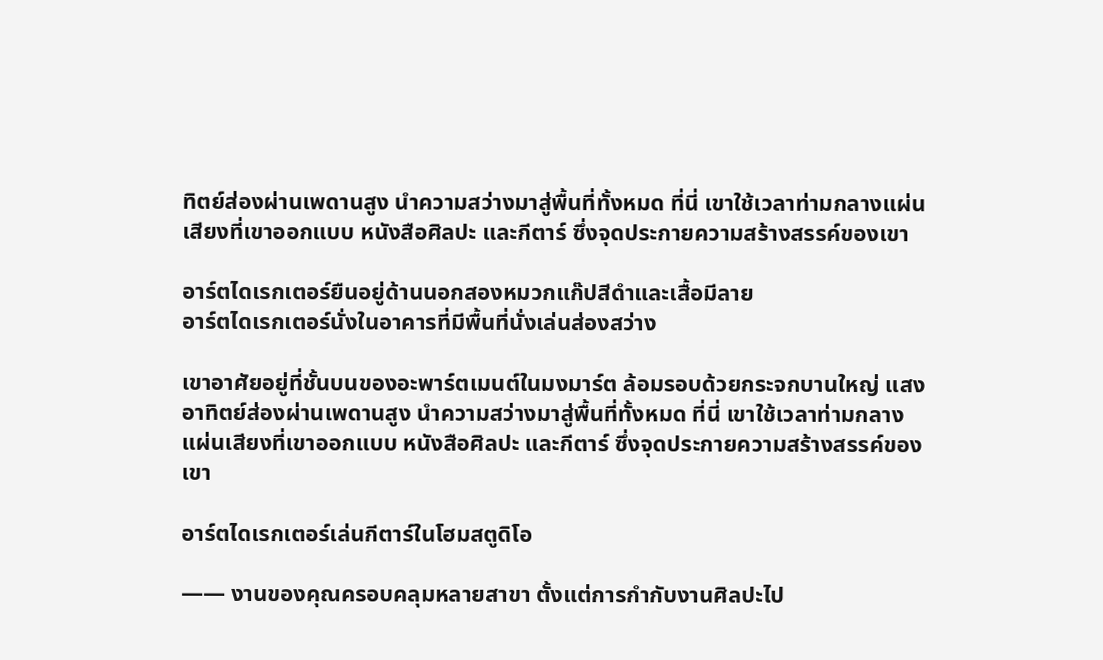ทิตย์ส่องผ่านเพดานสูง นำความสว่างมาสู่พื้นที่ทั้งหมด ที่นี่ เขาใช้เวลาท่ามกลางแผ่นเสียงที่เขาออกแบบ หนังสือศิลปะ และกีตาร์ ซึ่งจุดประกายความสร้างสรรค์ของเขา

อาร์ตไดเรกเตอร์ยืนอยู่ด้านนอกสองหมวกแก๊ปสีดำและเสื้อมีลาย
อาร์ตไดเรกเตอร์นั่งในอาคารที่มีพื้นที่นั่งเล่นส่องสว่าง

เขาอาศัยอยู่ที่ชั้นบนของอะพาร์ตเมนต์ในมงมาร์ต ล้อมรอบด้วยกระจกบานใหญ่ แสงอาทิตย์ส่องผ่านเพดานสูง นำความสว่างมาสู่พื้นที่ทั้งหมด ที่นี่ เขาใช้เวลาท่ามกลางแผ่นเสียงที่เขาออกแบบ หนังสือศิลปะ และกีตาร์ ซึ่งจุดประกายความสร้างสรรค์ของเขา

อาร์ตไดเรกเตอร์เล่นกีตาร์ในโฮมสตูดิโอ

―― งานของคุณครอบคลุมหลายสาขา ตั้งแต่การกำกับงานศิลปะไป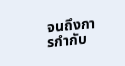จนถึงการกำกับ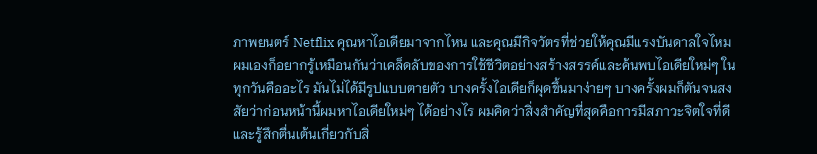ภาพยนตร์ Netflix คุณหาไอเดียมาจากไหน และคุณมีกิจวัตรที่ช่วยให้คุณมีแรงบันดาลใจไหม
ผมเองก็อยากรู้เหมือนกันว่าเคล็ดลับของการใช้ชีวิตอย่างสร้างสรรค์และค้นพบไอเดียใหม่ๆ ในทุกวันคืออะไร มันไม่ได้มีรูปแบบตายตัว บางครั้งไอเดียก็ผุดขึ้นมาง่ายๆ บางครั้งผมก็ตันจนสงสัยว่าก่อนหน้านี้ผมหาไอเดียใหม่ๆ ได้อย่างไร ผมคิดว่าสิ่งสำคัญที่สุดคือการมีสภาวะจิตใจที่ดีและรู้สึกตื่นเต้นเกี่ยวกับสิ่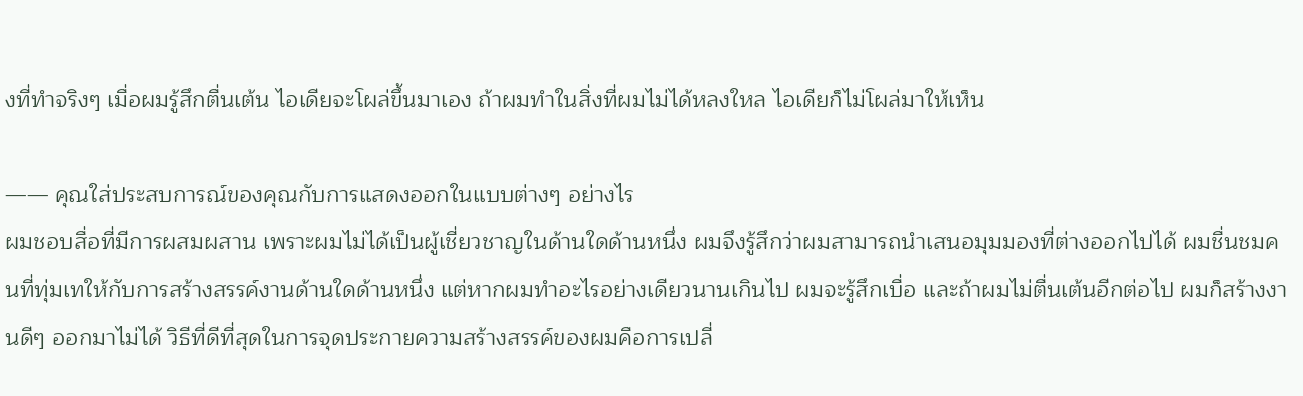งที่ทำจริงๆ เมื่อผมรู้สึกตื่นเต้น ไอเดียจะโผล่ขึ้นมาเอง ถ้าผมทำในสิ่งที่ผมไม่ได้หลงใหล ไอเดียก็ไม่โผล่มาให้เห็น

―― คุณใส่ประสบการณ์ของคุณกับการแสดงออกในแบบต่างๆ อย่างไร
ผมชอบสื่อที่มีการผสมผสาน เพราะผมไม่ได้เป็นผู้เชี่ยวชาญในด้านใดด้านหนึ่ง ผมจึงรู้สึกว่าผมสามารถนำเสนอมุมมองที่ต่างออกไปได้ ผมชื่นชมคนที่ทุ่มเทให้กับการสร้างสรรค์งานด้านใดด้านหนึ่ง แต่หากผมทำอะไรอย่างเดียวนานเกินไป ผมจะรู้สึกเบื่อ และถ้าผมไม่ตื่นเต้นอีกต่อไป ผมก็สร้างงานดีๆ ออกมาไม่ได้ วิธีที่ดีที่สุดในการจุดประกายความสร้างสรรค์ของผมคือการเปลี่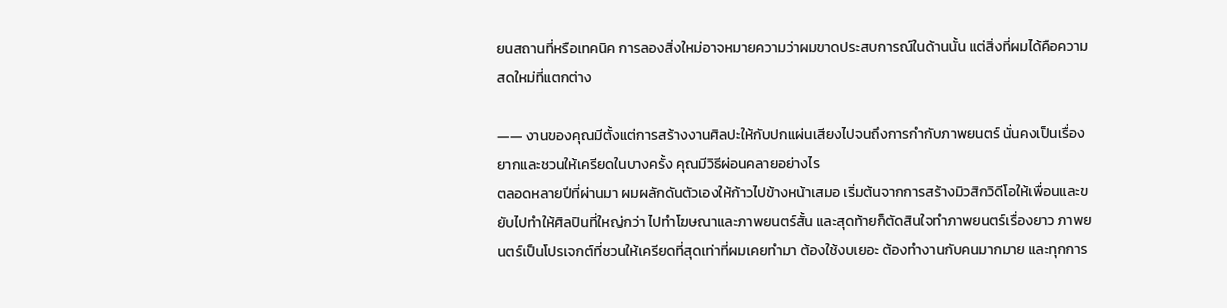ยนสถานที่หรือเทคนิค การลองสิ่งใหม่อาจหมายความว่าผมขาดประสบการณ์ในด้านนั้น แต่สิ่งที่ผมได้คือความสดใหม่ที่แตกต่าง

―― งานของคุณมีตั้งแต่การสร้างงานศิลปะให้กับปกแผ่นเสียงไปจนถึงการกำกับภาพยนตร์ นั่นคงเป็นเรื่องยากและชวนให้เครียดในบางครั้ง คุณมีวิธีผ่อนคลายอย่างไร
ตลอดหลายปีที่ผ่านมา ผมผลักดันตัวเองให้ก้าวไปข้างหน้าเสมอ เริ่มต้นจากการสร้างมิวสิกวิดีโอให้เพื่อนและขยับไปทำให้ศิลปินที่ใหญ่กว่า ไปทำโฆษณาและภาพยนตร์สั้น และสุดท้ายก็ตัดสินใจทำภาพยนตร์เรื่องยาว ภาพยนตร์เป็นโปรเจกต์ที่ชวนให้เครียดที่สุดเท่าที่ผมเคยทำมา ต้องใช้งบเยอะ ต้องทำงานกับคนมากมาย และทุกการ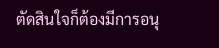ตัดสินใจก็ต้องมีการอนุ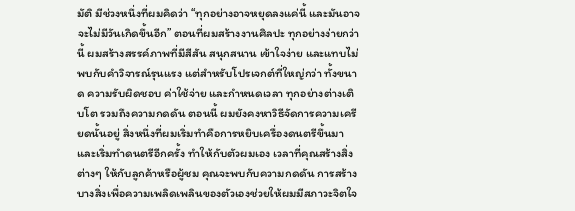มัติ มีช่วงหนึ่งที่ผมคิดว่า “ทุกอย่างอาจหยุดลงแค่นี้ และมันอาจจะไม่มีวันเกิดขึ้นอีก” ตอนที่ผมสร้างงานศิลปะ ทุกอย่างง่ายกว่านี้ ผมสร้างสรรค์ภาพที่มีสีสัน สนุกสนาน เข้าใจง่าย และแทบไม่พบกับคำวิจารณ์รุนแรง แต่สำหรับโปรเจกต์ที่ใหญ่กว่า ทั้งขนาด ความรับผิดชอบ ค่าใช้จ่าย และกำหนดเวลา ทุกอย่างต่างเติบโต รวมถึงความกดดัน ตอนนี้ ผมยังคงหาวิธีจัดการความเครียดนั้นอยู่ สิ่งหนึ่งที่ผมเริ่มทำคือการหยิบเครื่องดนตรีขึ้นมาและเริ่มทำดนตรีอีกครั้ง ทำให้กับตัวผมเอง เวลาที่คุณสร้างสิ่งต่างๆ ให้กับลูกค้าหรือผู้ชม คุณจะพบกับความกดดัน การสร้างบางสิ่งเพื่อความเพลิดเพลินของตัวเองช่วยให้ผมมีสภาวะจิตใจ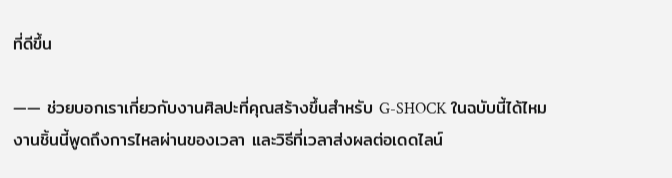ที่ดีขึ้น

―― ช่วยบอกเราเกี่ยวกับงานศิลปะที่คุณสร้างขึ้นสำหรับ G-SHOCK ในฉบับนี้ได้ไหม
งานชิ้นนี้พูดถึงการไหลผ่านของเวลา และวิธีที่เวลาส่งผลต่อเดดไลน์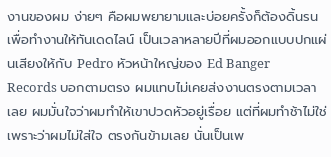งานของผม ง่ายๆ คือผมพยายามและบ่อยครั้งก็ต้องดิ้นรนเพื่อทำงานให้ทันเดดไลน์ เป็นเวลาหลายปีที่ผมออกแบบปกแผ่นเสียงให้กับ Pedro หัวหน้าใหญ่ของ Ed Banger Records บอกตามตรง ผมแทบไม่เคยส่งงานตรงตามเวลาเลย ผมมั่นใจว่าผมทำให้เขาปวดหัวอยู่เรื่อย แต่ที่ผมทำช้าไม่ใช่เพราะว่าผมไม่ใส่ใจ ตรงกันข้ามเลย นั่นเป็นเพ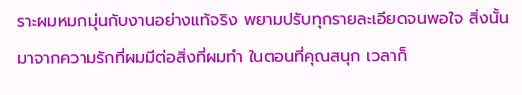ราะผมหมกมุ่นกับงานอย่างแท้จริง พยามปรับทุกรายละเอียดจนพอใจ สิ่งนั้นมาจากความรักที่ผมมีต่อสิ่งที่ผมทำ ในตอนที่คุณสนุก เวลาก็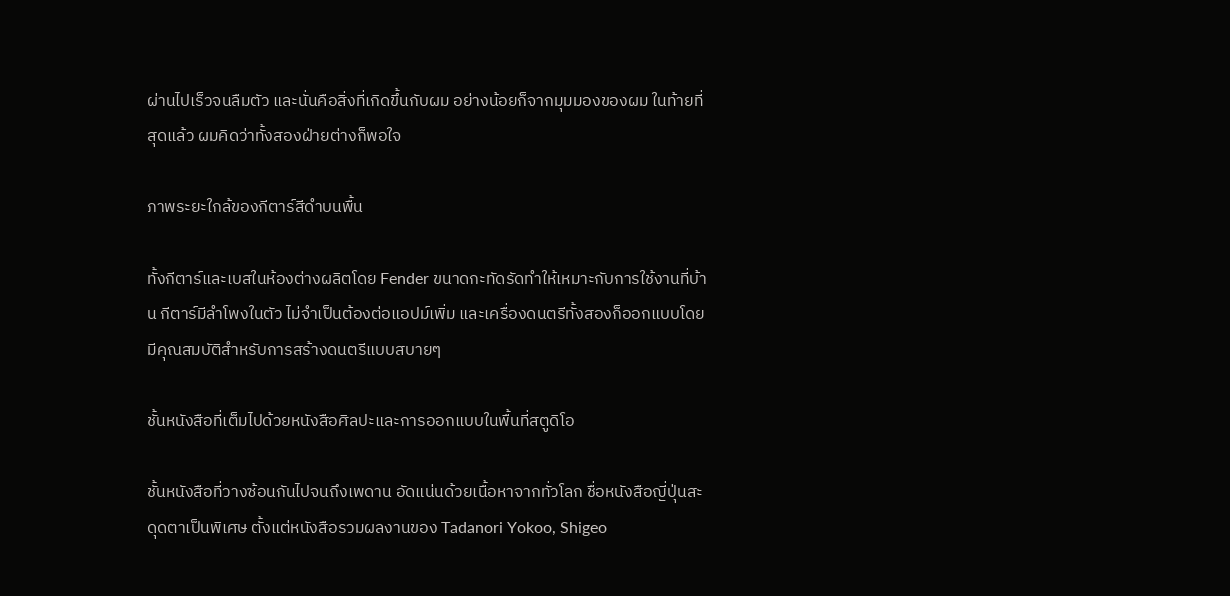ผ่านไปเร็วจนลืมตัว และนั่นคือสิ่งที่เกิดขึ้นกับผม อย่างน้อยก็จากมุมมองของผม ในท้ายที่สุดแล้ว ผมคิดว่าทั้งสองฝ่ายต่างก็พอใจ

ภาพระยะใกล้ของกีตาร์สีดำบนพื้น

ทั้งกีตาร์และเบสในห้องต่างผลิตโดย Fender ขนาดกะทัดรัดทำให้เหมาะกับการใช้งานที่บ้าน กีตาร์มีลำโพงในตัว ไม่จำเป็นต้องต่อแอปม์เพิ่ม และเครื่องดนตรีทั้งสองก็ออกแบบโดยมีคุณสมบัติสำหรับการสร้างดนตรีแบบสบายๆ

ชั้นหนังสือที่เต็มไปด้วยหนังสือศิลปะและการออกแบบในพื้นที่สตูดิโอ

ชั้นหนังสือที่วางซ้อนกันไปจนถึงเพดาน อัดแน่นด้วยเนื้อหาจากทั่วโลก ชื่อหนังสือญี่ปุ่นสะดุดตาเป็นพิเศษ ตั้งแต่หนังสือรวมผลงานของ Tadanori Yokoo, Shigeo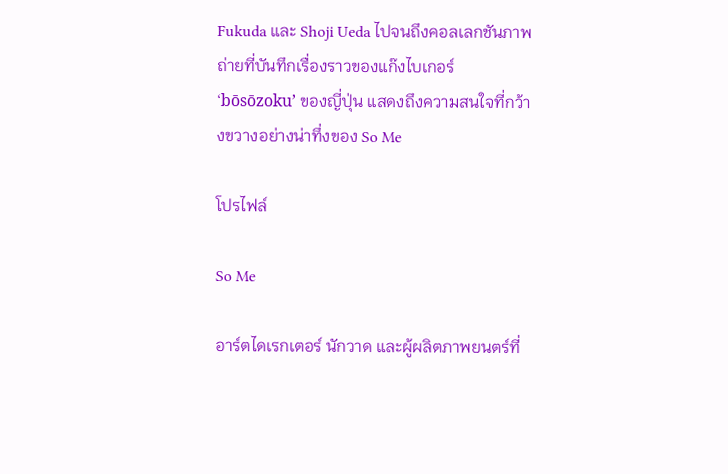Fukuda และ Shoji Ueda ไปจนถึงคอลเลกชันภาพถ่ายที่บันทึกเรื่องราวของแก๊งไบเกอร์ ‘bōsōzoku’ ของญี่ปุ่น แสดงถึงความสนใจที่กว้างขวางอย่างน่าทึ่งของ So Me

โปรไฟล์

So Me

อาร์ตไดเรกเตอร์ นักวาด และผู้ผลิตภาพยนตร์ที่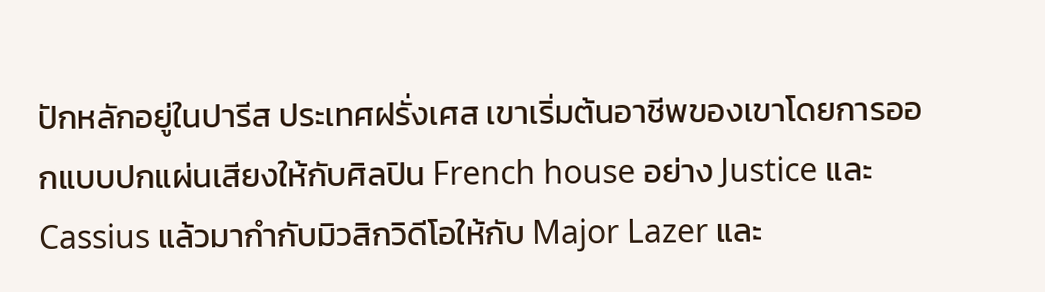ปักหลักอยู่ในปารีส ประเทศฝรั่งเศส เขาเริ่มต้นอาชีพของเขาโดยการออกแบบปกแผ่นเสียงให้กับศิลปิน French house อย่าง Justice และ Cassius แล้วมากำกับมิวสิกวิดีโอให้กับ Major Lazer และ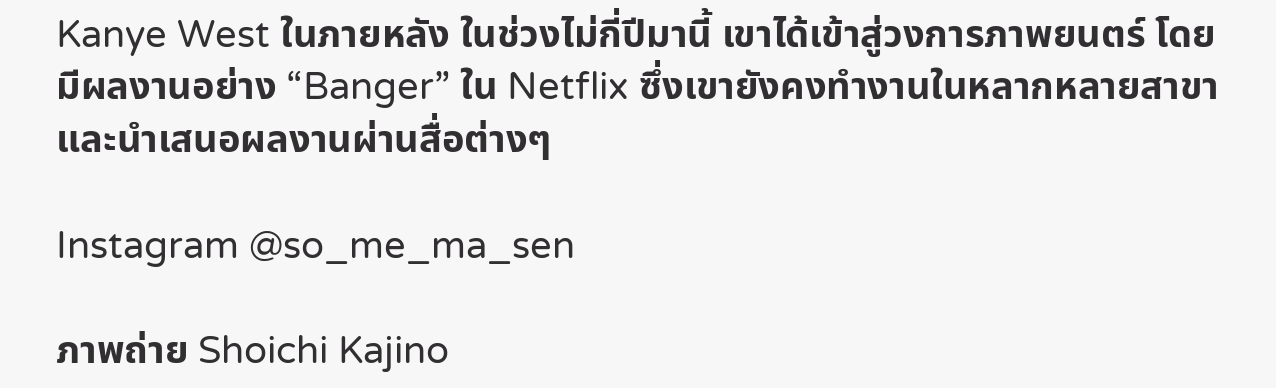Kanye West ในภายหลัง ในช่วงไม่กี่ปีมานี้ เขาได้เข้าสู่วงการภาพยนตร์ โดยมีผลงานอย่าง “Banger” ใน Netflix ซึ่งเขายังคงทำงานในหลากหลายสาขาและนำเสนอผลงานผ่านสื่อต่างๆ

Instagram @so_me_ma_sen

ภาพถ่าย Shoichi Kajino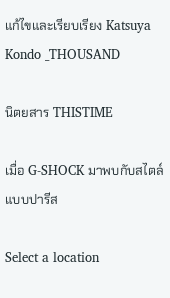แก้ไขและเรียบเรียง Katsuya Kondo _THOUSAND

นิตยสาร THISTIME

เมื่อ G-SHOCK มาพบกับสไตล์แบบปารีส

Select a location